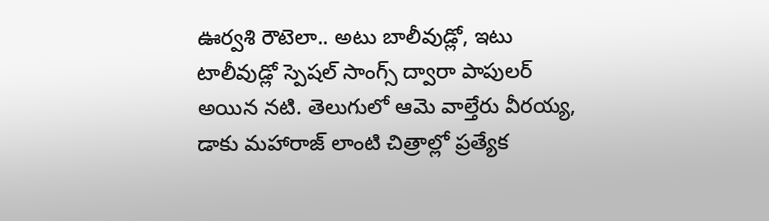ఊర్వశి రౌటెలా.. అటు బాలీవుడ్లో, ఇటు టాలీవుడ్లో స్పెషల్ సాంగ్స్ ద్వారా పాపులర్ అయిన నటి. తెలుగులో ఆమె వాల్తేరు వీరయ్య, డాకు మహారాజ్ లాంటి చిత్రాల్లో ప్రత్యేక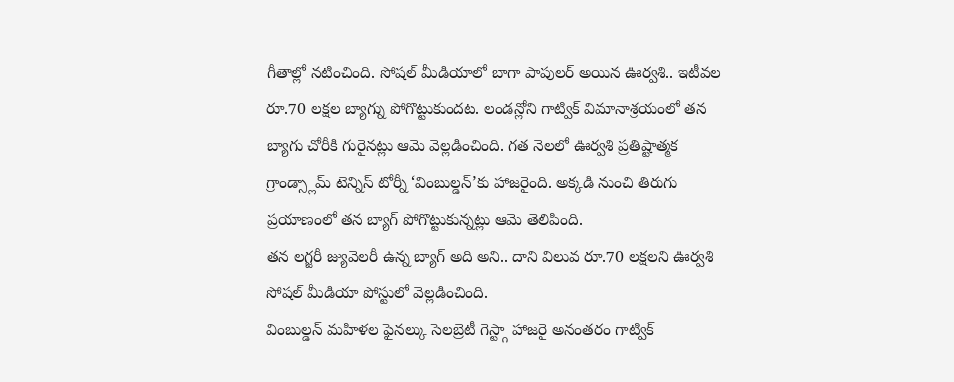గీతాల్లో నటించింది. సోషల్ మీడియాలో బాగా పాపులర్ అయిన ఊర్వశి.. ఇటీవల రూ.70 లక్షల బ్యాగ్ను పోగొట్టుకుందట. లండన్లోని గాట్విక్ విమానాశ్రయంలో తన బ్యాగు చోరీకి గురైనట్లు ఆమె వెల్లడించింది. గత నెలలో ఊర్వశి ప్రతిష్టాత్మక గ్రాండ్స్లామ్ టెన్నిస్ టోర్నీ ‘వింబుల్డన్’కు హాజరైంది. అక్కడి నుంచి తిరుగు ప్రయాణంలో తన బ్యాగ్ పోగొట్టుకున్నట్లు ఆమె తెలిపింది.
తన లగ్జరీ జ్యువెలరీ ఉన్న బ్యాగ్ అది అని.. దాని విలువ రూ.70 లక్షలని ఊర్వశి సోషల్ మీడియా పోస్టులో వెల్లడించింది.
వింబుల్డన్ మహిళల ఫైనల్కు సెలబ్రెటీ గెస్ట్గా హాజరై అనంతరం గాట్విక్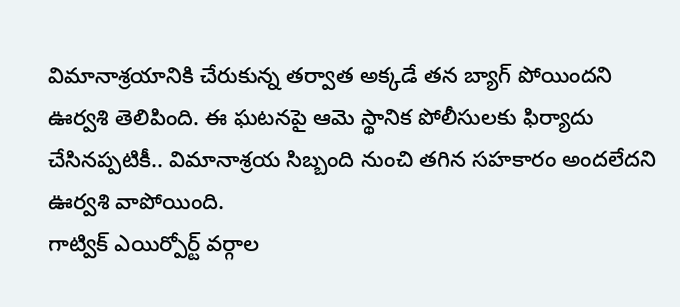విమానాశ్రయానికి చేరుకున్న తర్వాత అక్కడే తన బ్యాగ్ పోయిందని ఊర్వశి తెలిపింది. ఈ ఘటనపై ఆమె స్థానిక పోలీసులకు ఫిర్యాదు చేసినప్పటికీ.. విమానాశ్రయ సిబ్బంది నుంచి తగిన సహకారం అందలేదని ఊర్వశి వాపోయింది.
గాట్విక్ ఎయిర్పోర్ట్ వర్గాల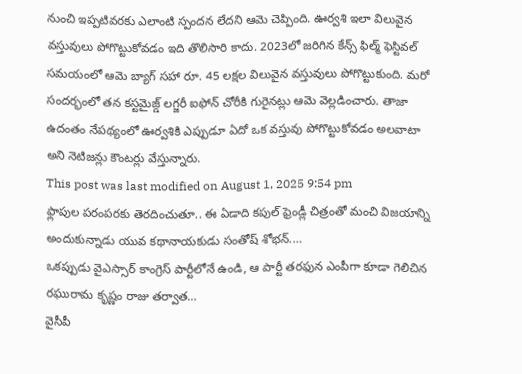నుంచి ఇప్పటివరకు ఎలాంటి స్పందన లేదని ఆమె చెప్పింది. ఊర్వశి ఇలా విలువైన వస్తువులు పోగొట్టుకోవడం ఇది తొలిసారి కాదు. 2023లో జరిగిన కేన్స్ ఫిల్మ్ ఫెస్టివల్ సమయంలో ఆమె బ్యాగ్ సహా రూ. 45 లక్షల విలువైన వస్తువులు పోగొట్టుకుంది. మరో సందర్భంలో తన కస్టమైజ్డ్ లగ్జరీ ఐఫోన్ చోరీకి గురైనట్లు ఆమె వెల్లడించారు. తాజా ఉదంతం నేపథ్యంలో ఊర్వశికి ఎప్పుడూ ఏదో ఒక వస్తువు పోగొట్టుకోవడం అలవాటా అని నెటిజన్లు కౌంటర్లు వేస్తున్నారు.
This post was last modified on August 1, 2025 9:54 pm
ఫ్లాపుల పరంపరకు తెరదించుతూ.. ఈ ఏడాది కపుల్ ఫ్రెండ్లీ చిత్రంతో మంచి విజయాన్ని అందుకున్నాడు యువ కథానాయకుడు సంతోష్ శోభన్.…
ఒకప్పుడు వైఎస్సార్ కాంగ్రెస్ పార్టీలోనే ఉండి, ఆ పార్టీ తరఫున ఎంపీగా కూడా గెలిచిన రఘురామ కృష్ణం రాజు తర్వాత…
వైసీపీ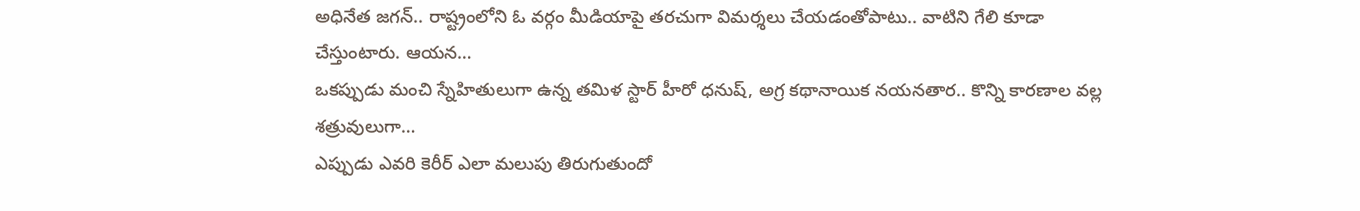అధినేత జగన్.. రాష్ట్రంలోని ఓ వర్గం మీడియాపై తరచుగా విమర్శలు చేయడంతోపాటు.. వాటిని గేలి కూడా చేస్తుంటారు. ఆయన…
ఒకప్పుడు మంచి స్నేహితులుగా ఉన్న తమిళ స్టార్ హీరో ధనుష్, అగ్ర కథానాయిక నయనతార.. కొన్ని కారణాల వల్ల శత్రువులుగా…
ఎప్పుడు ఎవరి కెరీర్ ఎలా మలుపు తిరుగుతుందో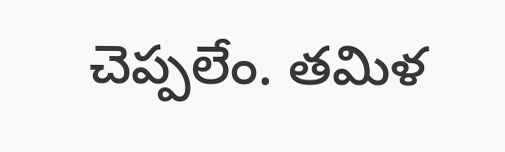చెప్పలేం. తమిళ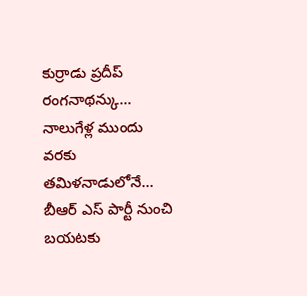కుర్రాడు ప్రదీప్ రంగనాథన్కు... నాలుగేళ్ల ముందు వరకు తమిళనాడులోనే…
బీఆర్ ఎస్ పార్టీ నుంచి బయటకు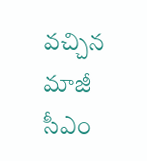వచ్చిన మాజీ సీఎం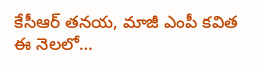కేసీఆర్ తనయ, మాజీ ఎంపీ కవిత ఈ నెలలో…